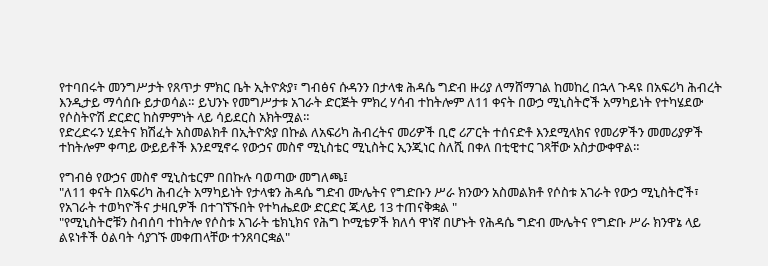የተባበሩት መንግሥታት የጸጥታ ምክር ቤት ኢትዮጵያ፣ ግብፅና ሱዳንን በታላቁ ሕዳሴ ግድብ ዙሪያ ለማሸማገል ከመከረ በኋላ ጉዳዩ በአፍሪካ ሕብረት እንዲታይ ማሳሰቡ ይታወሳል። ይህንኑ የመግሥታቱ አገራት ድርጅት ምክረ ሃሳብ ተከትሎም ለ11 ቀናት በውኃ ሚኒስትሮች አማካይነት የተካሄደው የሶስትዮሽ ድርድር ከስምምነት ላይ ሳይደርስ አክትሟል።
የድረድሩን ሂደትና ክሽፈት አስመልክቶ በኢትዮጵያ በኩል ለአፍሪካ ሕብረትና መሪዎች ቢሮ ሪፖርት ተሰናድቶ እንደሚላክና የመሪዎችን መመሪያዎች ተከትሎም ቀጣይ ውይይቶች እንደሚኖሩ የውኃና መስኖ ሚኒስቴር ሚኒስትር ኢንጂነር ስለሺ በቀለ በቲዊተር ገጻቸው አስታውቀዋል።

የግብፅ የውኃና መስኖ ሚኒስቴርም በበኩሉ ባወጣው መግለጫ፤
"ለ11 ቀናት በአፍሪካ ሕብረት አማካይነት የታላቁን ሕዳሴ ግድብ ሙሌትና የግድቡን ሥራ ክንውን አስመልክቶ የሶስቱ አገራት የውኃ ሚኒስትሮች፣ የአገራት ተወካዮችና ታዛቢዎች በተገኘኙበት የተካሔደው ድርድር ጁላይ 13 ተጠናቅቋል "
"የሚኒስትሮቹን ስብሰባ ተከትሎ የሶስቱ አገራት ቴክኒክና የሕግ ኮሚቴዎች ክለሳ ዋነኛ በሆኑት የሕዳሴ ግድብ ሙሌትና የግድቡ ሥራ ክንዋኔ ላይ ልዩነቶች ዕልባት ሳያገኙ መቀጠላቸው ተንጸባርቋል"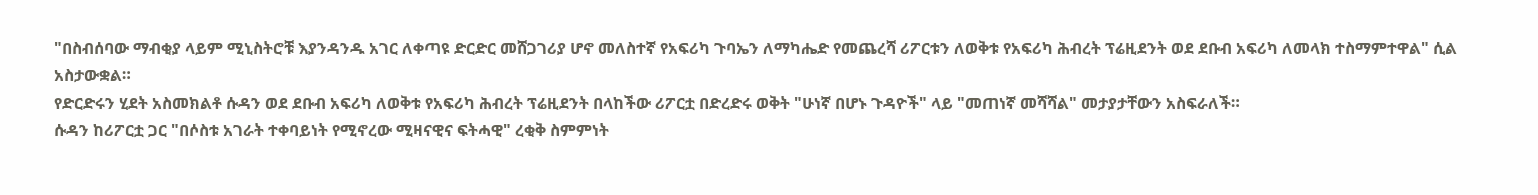"በስብሰባው ማብቂያ ላይም ሚኒስትሮቹ እያንዳንዱ አገር ለቀጣዩ ድርድር መሸጋገሪያ ሆኖ መለስተኛ የአፍሪካ ጉባኤን ለማካሔድ የመጨረሻ ሪፖርቱን ለወቅቱ የአፍሪካ ሕብረት ፕሬዚደንት ወደ ደቡብ አፍሪካ ለመላክ ተስማምተዋል" ሲል አስታውቋል።
የድርድሩን ሂደት አስመክልቶ ሱዳን ወደ ደቡብ አፍሪካ ለወቅቱ የአፍሪካ ሕብረት ፕሬዚደንት በላከችው ሪፖርቷ በድረድሩ ወቅት "ሁነኛ በሆኑ ጉዳዮች" ላይ "መጠነኛ መሻሻል" መታያታቸውን አስፍራለች።
ሱዳን ከሪፖርቷ ጋር "በሶስቱ አገራት ተቀባይነት የሚኖረው ሚዛናዊና ፍትሓዊ" ረቂቅ ስምምነት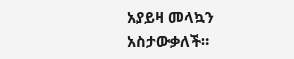አያይዛ መላኳን አስታውቃለች።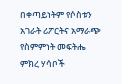በቀጣይነትም የሶስቱን አገራት ሪፖርትና አማራጭ የስምምነት መፍትሔ ምክረ ሃሳቦች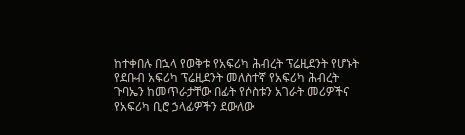ከተቀበሉ በኋላ የወቅቱ የአፍሪካ ሕብረት ፕሬዚደንት የሆኑት የደቡብ አፍሪካ ፕሬዚደንት መለስተኛ የአፍሪካ ሕብረት ጉባኤን ከመጥራታቸው በፊት የሶስቱን አገራት መሪዎችና የአፍሪካ ቢሮ ኃላፊዎችን ደውለው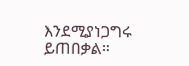እንደሚያነጋግሩ ይጠበቃል።